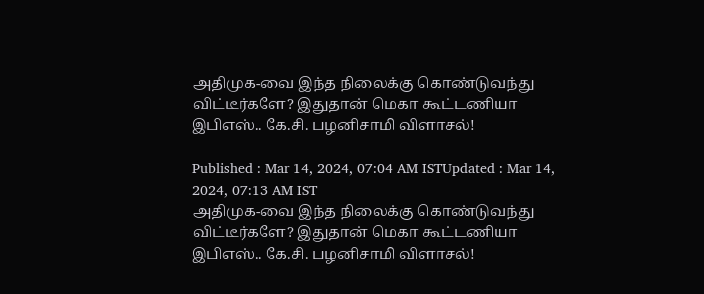அதிமுக-வை இந்த நிலைக்கு கொண்டுவந்து விட்டீர்களே? இதுதான் மெகா கூட்டணியா இபிஎஸ்.. கே.சி. பழனிசாமி விளாசல்!

Published : Mar 14, 2024, 07:04 AM ISTUpdated : Mar 14, 2024, 07:13 AM IST
அதிமுக-வை இந்த நிலைக்கு கொண்டுவந்து விட்டீர்களே? இதுதான் மெகா கூட்டணியா இபிஎஸ்.. கே.சி. பழனிசாமி விளாசல்!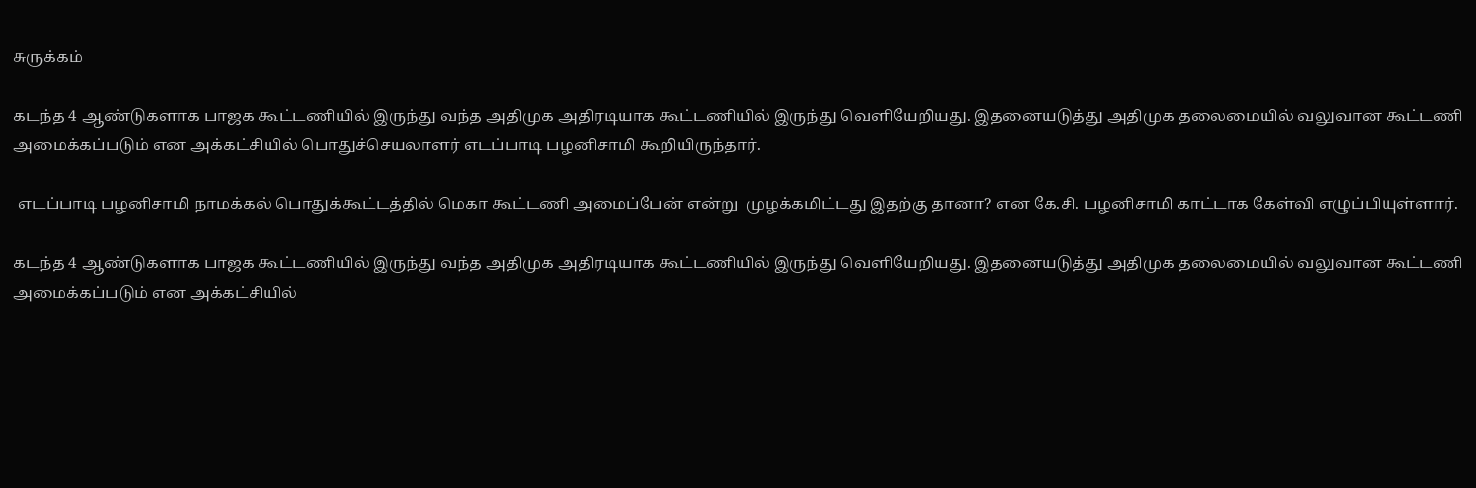சுருக்கம்

கடந்த 4 ஆண்டுகளாக பாஜக கூட்டணியில் இருந்து வந்த அதிமுக அதிரடியாக கூட்டணியில் இருந்து வெளியேறியது. இதனையடுத்து அதிமுக தலைமையில் வலுவான கூட்டணி அமைக்கப்படும் என அக்கட்சியில் பொதுச்செயலாளர் எடப்பாடி பழனிசாமி கூறியிருந்தார்.

 எடப்பாடி பழனிசாமி நாமக்கல் பொதுக்கூட்டத்தில் மெகா கூட்டணி அமைப்பேன் என்று  முழக்கமிட்டது இதற்கு தானா? என கே.சி. பழனிசாமி காட்டாக கேள்வி எழுப்பியுள்ளார்.

கடந்த 4 ஆண்டுகளாக பாஜக கூட்டணியில் இருந்து வந்த அதிமுக அதிரடியாக கூட்டணியில் இருந்து வெளியேறியது. இதனையடுத்து அதிமுக தலைமையில் வலுவான கூட்டணி அமைக்கப்படும் என அக்கட்சியில்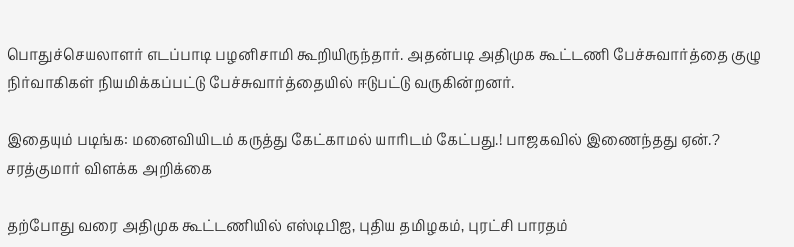பொதுச்செயலாளர் எடப்பாடி பழனிசாமி கூறியிருந்தார். அதன்படி அதிமுக கூட்டணி பேச்சுவார்த்தை குழு நிர்வாகிகள் நியமிக்கப்பட்டு பேச்சுவார்த்தையில் ஈடுபட்டு வருகின்றனர்.

இதையும் படிங்க: மனைவியிடம் கருத்து கேட்காமல் யாரிடம் கேட்பது.! பாஜகவில் இணைந்தது ஏன்.? சரத்குமார் விளக்க அறிக்கை

தற்போது வரை அதிமுக கூட்டணியில் எஸ்டிபிஐ, புதிய தமிழகம், புரட்சி பாரதம்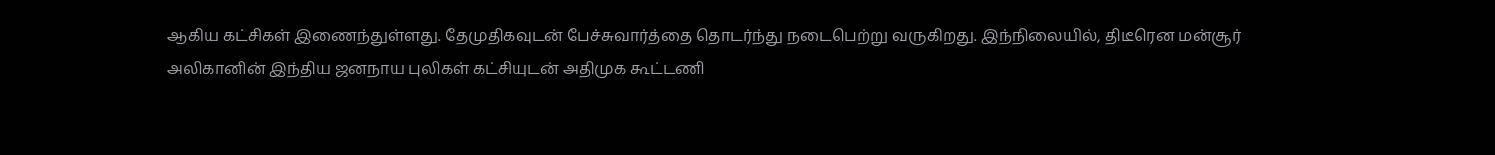ஆகிய கட்சிகள் இணைந்துள்ளது. தேமுதிகவுடன் பேச்சுவார்த்தை தொடர்ந்து நடைபெற்று வருகிறது. இந்நிலையில், திடீரென மன்சூர் அலிகானின் இந்திய ஜனநாய புலிகள் கட்சியுடன் அதிமுக கூட்டணி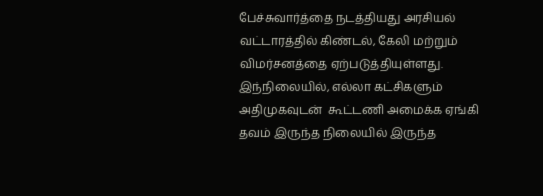பேச்சுவார்த்தை நடத்தியது அரசியல் வட்டாரத்தில் கிண்டல், கேலி மற்றும் விமர்சனத்தை ஏற்படுத்தியுள்ளது. இந்நிலையில், எல்லா கட்சிகளும் அதிமுகவுடன்  கூட்டணி அமைக்க ஏங்கி தவம் இருந்த நிலையில் இருந்த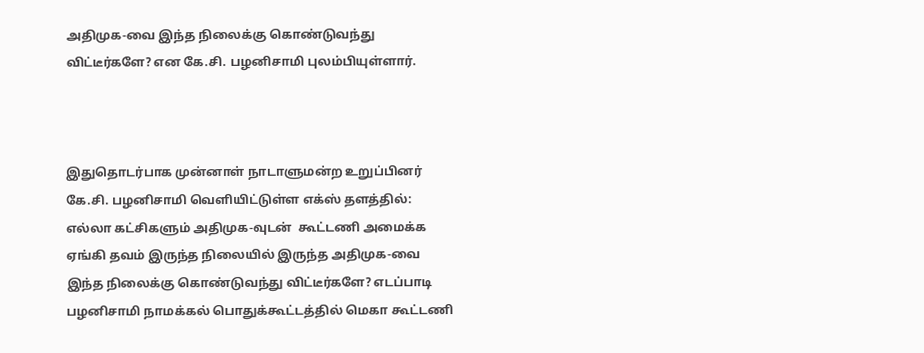அதிமுக-வை இந்த நிலைக்கு கொண்டுவந்து விட்டீர்களே? என கே.சி. பழனிசாமி புலம்பியுள்ளார்.



இதுதொடர்பாக முன்னாள் நாடாளுமன்ற உறுப்பினர் கே.சி. பழனிசாமி வெளியிட்டுள்ள எக்ஸ் தளத்தில்: எல்லா கட்சிகளும் அதிமுக-வுடன்  கூட்டணி அமைக்க ஏங்கி தவம் இருந்த நிலையில் இருந்த அதிமுக-வை இந்த நிலைக்கு கொண்டுவந்து விட்டீர்களே? எடப்பாடி பழனிசாமி நாமக்கல் பொதுக்கூட்டத்தில் மெகா கூட்டணி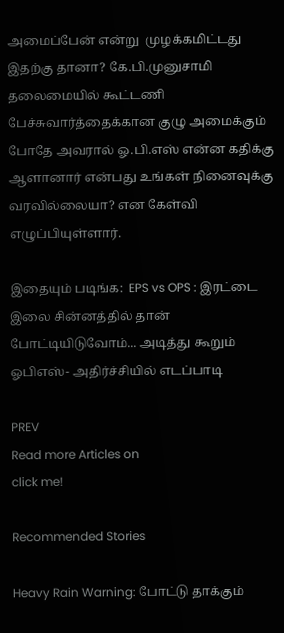அமைப்பேன் என்று  முழக்கமிட்டது  இதற்கு தானா? கே.பி.முனுசாமி தலைமையில் கூட்டணி பேச்சுவார்த்தைக்கான குழு அமைக்கும் போதே அவரால் ஓ.பி.எஸ் என்ன கதிக்கு ஆளானார் என்பது உங்கள் நினைவுக்கு வரவில்லையா? என கேள்வி எழுப்பியுள்ளார்.

இதையும் படிங்க:  EPS vs OPS : இரட்டை இலை சின்னத்தில் தான் போட்டியிடுவோம்... அடித்து கூறும் ஓபிஎஸ்- அதிர்ச்சியில் எடப்பாடி

PREV
Read more Articles on
click me!

Recommended Stories

Heavy Rain Warning: போட்டு தாக்கும்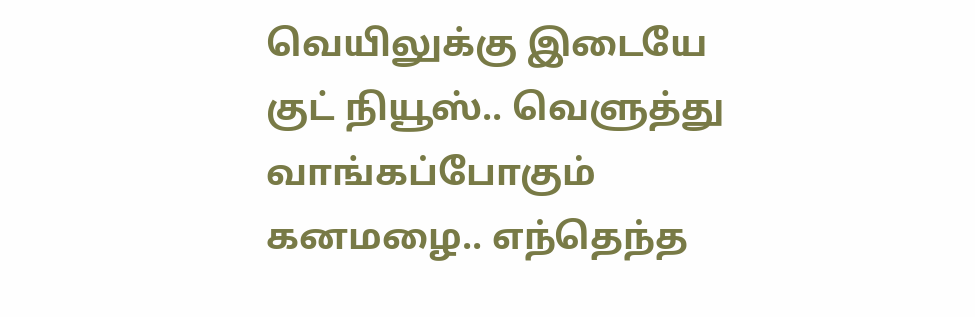வெயிலுக்கு இடையே குட் நியூஸ்.. வெளுத்து வாங்கப்போகும் கனமழை.. எந்தெந்த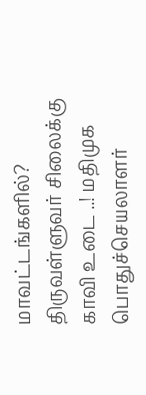மாவட்டங்களில்?
திருவள்ளுவர் சிலைக்கு காவி உடை ..! மதிமுக பொதுச்செயலாளர்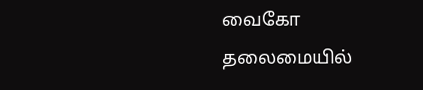வைகோ தலைமையில்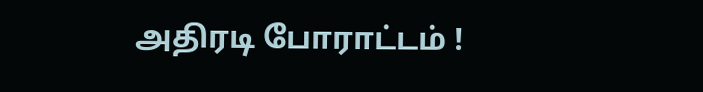அதிரடி போராட்டம் !